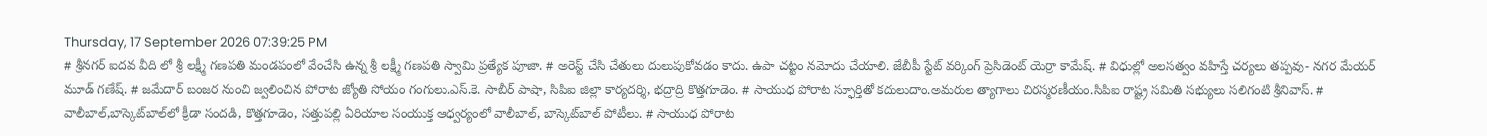Thursday, 17 September 2026 07:39:25 PM
# శ్రీనగర్ ఐదవ వీది లో శ్రీ లక్ష్మీ గణపతి మండపంలో వేంచేసి ఉన్న శ్రీ లక్ష్మీ గణపతి స్వామి ప్రత్యేక పూజా. # అరెస్ట్ చేసి చేతులు దులుపుకోవడం కాదు. ఉపా చట్టం నమోదు చేయాలి. జేబీపీ స్టేట్ వర్కింగ్ ప్రెసిడెంట్ యెర్రా కామేష్. # విధుల్లో అలసత్వం వహిస్తే చర్యలు తప్పవు- నగర మేయర్ మూడ్ గణేష్. # జమేదార్ బంజర నుంచి జ్వలించిన పోరాట జ్యోతి సోయం గంగులు.ఎస్.కె. సాబీర్ పాషా, సిపిఐ జిల్లా కార్యదర్శి, భద్రాద్రి కొత్తగూడెం. # సాయుధ పోరాట స్ఫూర్తితో కదులుదాం.అమరుల త్యాగాలు చిరస్మరణీయం.సిపిఐ రాష్ట్ర సమితి సభ్యులు సలిగంటి శ్రీనివాస్. # వాలీబాల్‌,బాస్కెట్‌బాల్‌లో క్రీడా సందడి, కొత్తగూడెం, సత్తుపల్లి ఏరియాల సంయుక్త ఆధ్వర్యంలో వాలీబాల్, బాస్కెట్‌బాల్ పోటీలు. # సాయుధ పోరాట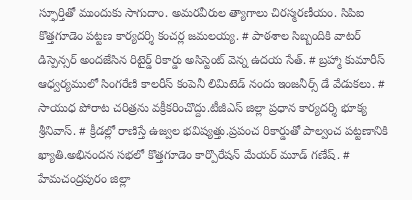స్ఫూర్తితో ముందుకు సాగుదాం. అమరవీరుల త్యాగాలు చిరస్మరణీయం. సిపిఐ కొత్తగూడెం పట్టణ కార్యదర్శి కంచర్ల జమలయ్య. # పాఠశాల సిబ్బందికి వాటర్ డిస్పెన్సర్ అందజేసిన రిటైర్డ్ రికార్డు అసిస్టెంట్ వెన్న ఉదయ సేత్. # బ్రహ్మా కుమారీస్ ఆధ్వర్యములో సింగరేణి కాలరీస్ కంపెనీ లిమిటెడ్ నందు ఇంజనీర్స్ డే వేడుకలు. # సాయుధ పోరాట చరిత్రను వక్రీకరించొద్దు.టీజీఎస్ జిల్లా ప్రధాన కార్యదర్శి భూక్య శ్రీనివాస్. # క్రీడల్లో రాణిస్తే ఉజ్వల భవిష్యత్తు.ప్రపంచ రికార్డుతో పాల్వంచ పట్టణానికి ఖ్యాతి.అభినందన సభలో కొత్తగూడెం కార్పొరేషన్ మేయర్ మూడ్ గణేష్. # హేమచంద్రపురం జిల్లా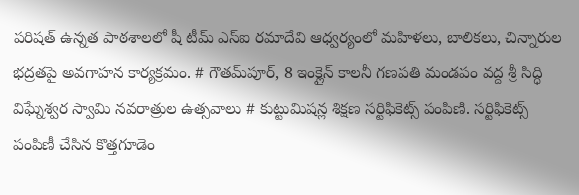పరిషత్ ఉన్నత పాఠశాలలో షీ టీమ్‌ ఎస్‌ఐ రమాదేవి ఆధ్వర్యంలో మహిళలు, బాలికలు, చిన్నారుల భద్రతపై అవగాహన కార్యక్రమం. # గౌతమ్‌పూర్, 8 ఇంక్లైన్ కాలనీ గణపతి మండపం వద్ద శ్రీ సిద్ధి విఘ్నేశ్వర స్వామి నవరాత్రుల ఉత్సవాలు # కుట్టుమిషన్ల శిక్షణ సర్టిఫికెట్స్ పంపిణి. సర్టిఫికెట్స్ పంపిణీ చేసిన కొత్తగూడెం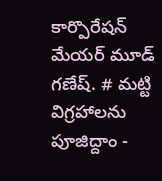కార్పొరేషన్ మేయర్ మూడ్ గణేష్. # మట్టి విగ్రహాలను పూజిద్దాం -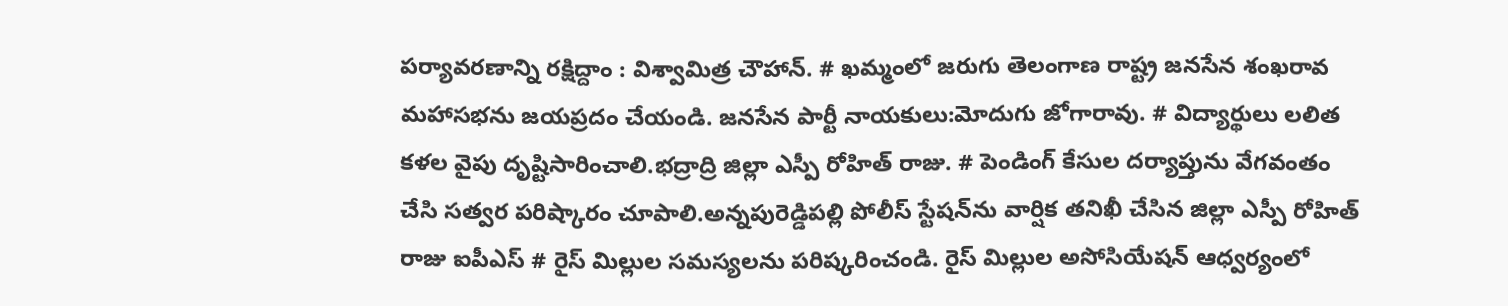పర్యావరణాన్ని రక్షిద్దాం : విశ్వామిత్ర చౌహాన్. # ఖమ్మంలో జరుగు తెలంగాణ రాష్ట్ర జనసేన శంఖరావ మహాసభను జయప్రదం చేయండి. జనసేన పార్టీ నాయకులు:మోదుగు జోగారావు. # విద్యార్థులు లలిత కళల వైపు దృష్టిసారించాలి.భద్రాద్రి జిల్లా ఎస్పీ రోహిత్ రాజు. # పెండింగ్ కేసుల దర్యాప్తును వేగవంతం చేసి సత్వర పరిష్కారం చూపాలి.అన్నపురెడ్డిపల్లి పోలీస్ స్టేషన్‌ను వార్షిక తనిఖీ చేసిన జిల్లా ఎస్పీ రోహిత్ రాజు ఐపీఎస్ # రైస్ మిల్లుల సమస్యలను పరిష్కరించండి. రైస్ మిల్లుల అసోసియేషన్ ఆధ్వర్యంలో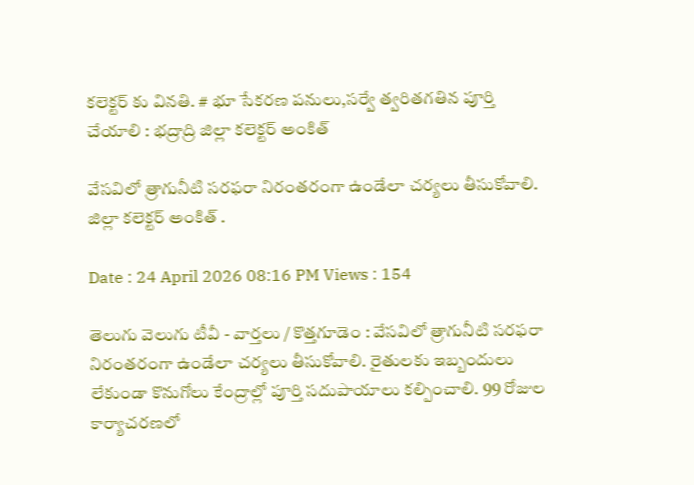కలెక్టర్ కు వినతి. # భూ సేకరణ పనులు,సర్వే త్వరితగతిన పూర్తి చేయాలి : భద్రాద్రి జిల్లా కలెక్టర్ అంకిత్

వేసవిలో త్రాగునీటి సరఫరా నిరంతరంగా ఉండేలా చర్యలు తీసుకోవాలి. జిల్లా కలెక్టర్ అంకిత్ .

Date : 24 April 2026 08:16 PM Views : 154

తెలుగు వెలుగు టీవీ - వార్తలు / కొత్తగూడెం : వేసవిలో త్రాగునీటి సరఫరా నిరంతరంగా ఉండేలా చర్యలు తీసుకోవాలి. రైతులకు ఇబ్బందులు లేకుండా కొనుగోలు కేంద్రాల్లో పూర్తి సదుపాయాలు కల్పించాలి. 99 రోజుల కార్యాచరణలో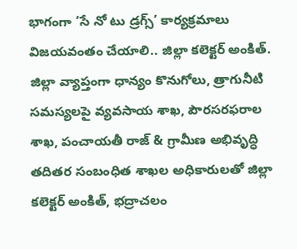భాగంగా ‘సే నో టు డ్రగ్స్’ కార్యక్రమాలు విజయవంతం చేయాలి.. జిల్లా కలెక్టర్ అంకిత్. జిల్లా వ్యాప్తంగా ధాన్యం కొనుగోలు, త్రాగునీటి సమస్యలపై వ్యవసాయ శాఖ, పౌరసరఫరాల శాఖ, పంచాయతీ రాజ్ & గ్రామీణ అభివృద్ధి తదితర సంబంధిత శాఖల అధికారులతో జిల్లా కలెక్టర్ అంకిత్, భద్రాచలం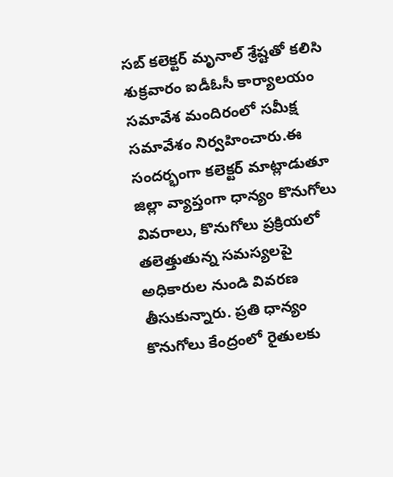సబ్ కలెక్టర్ మృనాల్ శ్రేష్టతో కలిసి శుక్రవారం ఐడీఓసీ కార్యాలయం సమావేశ మందిరంలో సమీక్ష సమావేశం నిర్వహించారు.ఈ సందర్భంగా కలెక్టర్ మాట్లాడుతూ జిల్లా వ్యాప్తంగా ధాన్యం కొనుగోలు వివరాలు, కొనుగోలు ప్రక్రియలో తలెత్తుతున్న సమస్యలపై అధికారుల నుండి వివరణ తీసుకున్నారు. ప్రతి ధాన్యం కొనుగోలు కేంద్రంలో రైతులకు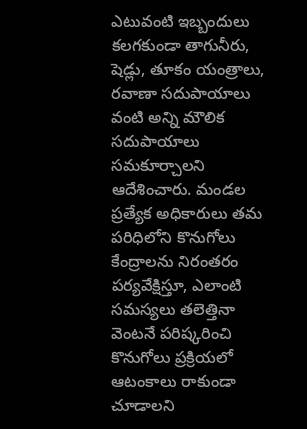ఎటువంటి ఇబ్బందులు కలగకుండా తాగునీరు, షెడ్లు, తూకం యంత్రాలు, రవాణా సదుపాయాలు వంటి అన్ని మౌలిక సదుపాయాలు సమకూర్చాలని ఆదేశించారు. మండల ప్రత్యేక అధికారులు తమ పరిధిలోని కొనుగోలు కేంద్రాలను నిరంతరం పర్యవేక్షిస్తూ, ఎలాంటి సమస్యలు తలెత్తినా వెంటనే పరిష్కరించి కొనుగోలు ప్రక్రియలో ఆటంకాలు రాకుండా చూడాలని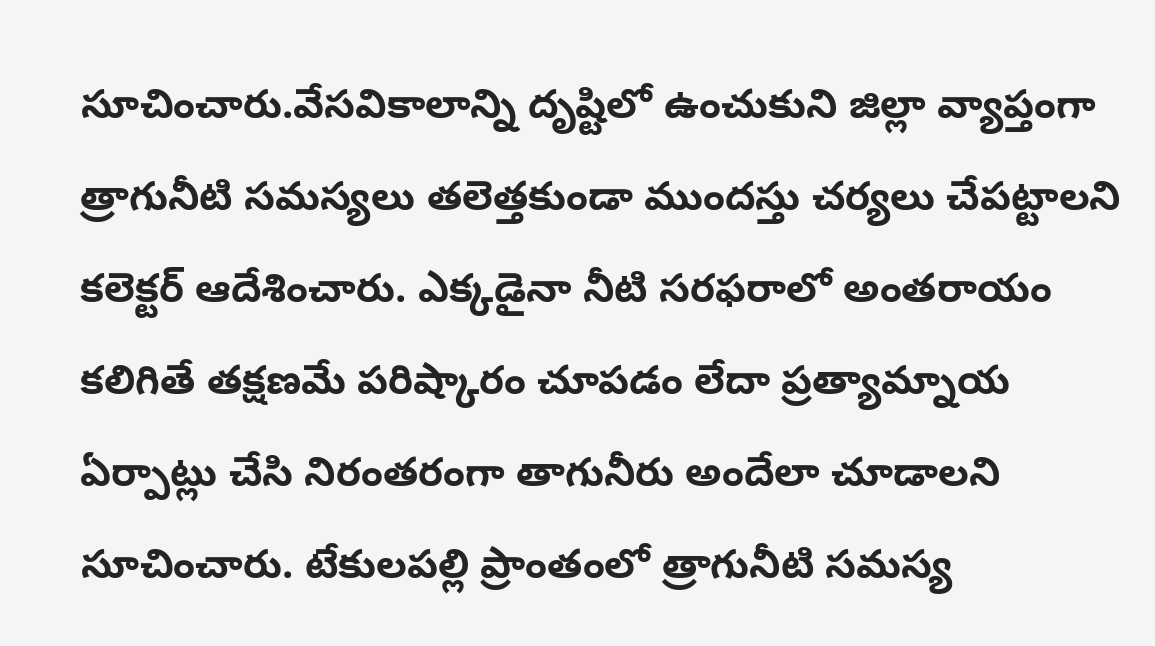సూచించారు.వేసవికాలాన్ని దృష్టిలో ఉంచుకుని జిల్లా వ్యాప్తంగా త్రాగునీటి సమస్యలు తలెత్తకుండా ముందస్తు చర్యలు చేపట్టాలని కలెక్టర్ ఆదేశించారు. ఎక్కడైనా నీటి సరఫరాలో అంతరాయం కలిగితే తక్షణమే పరిష్కారం చూపడం లేదా ప్రత్యామ్నాయ ఏర్పాట్లు చేసి నిరంతరంగా తాగునీరు అందేలా చూడాలని సూచించారు. టేకులపల్లి ప్రాంతంలో త్రాగునీటి సమస్య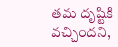తమ దృష్టికి వచ్చిందని,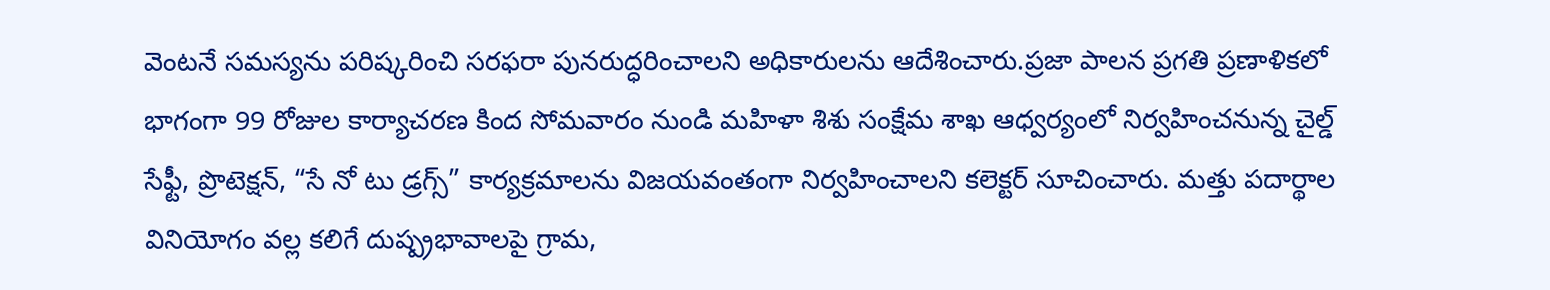వెంటనే సమస్యను పరిష్కరించి సరఫరా పునరుద్ధరించాలని అధికారులను ఆదేశించారు.ప్రజా పాలన ప్రగతి ప్రణాళికలో భాగంగా 99 రోజుల కార్యాచరణ కింద సోమవారం నుండి మహిళా శిశు సంక్షేమ శాఖ ఆధ్వర్యంలో నిర్వహించనున్న చైల్డ్ సేఫ్టీ, ప్రొటెక్షన్, “సే నో టు డ్రగ్స్” కార్యక్రమాలను విజయవంతంగా నిర్వహించాలని కలెక్టర్ సూచించారు. మత్తు పదార్థాల వినియోగం వల్ల కలిగే దుష్ప్రభావాలపై గ్రామ,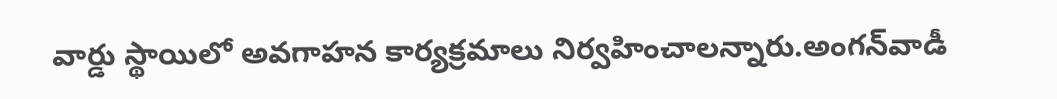వార్డు స్థాయిలో అవగాహన కార్యక్రమాలు నిర్వహించాలన్నారు.అంగన్‌వాడీ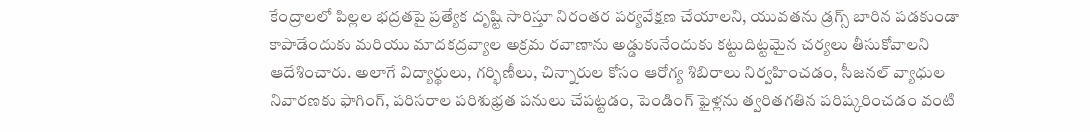కేంద్రాలలో పిల్లల భద్రతపై ప్రత్యేక దృష్టి సారిస్తూ నిరంతర పర్యవేక్షణ చేయాలని, యువతను డ్రగ్స్ బారిన పడకుండా కాపాడేందుకు మరియు మాదకద్రవ్యాల అక్రమ రవాణాను అడ్డుకునేందుకు కట్టుదిట్టమైన చర్యలు తీసుకోవాలని ఆదేశించారు. అలాగే విద్యార్థులు, గర్భిణీలు, చిన్నారుల కోసం ఆరోగ్య శిబిరాలు నిర్వహించడం, సీజనల్ వ్యాధుల నివారణకు ఫాగింగ్, పరిసరాల పరిశుభ్రత పనులు చేపట్టడం, పెండింగ్ ఫైళ్లను త్వరితగతిన పరిష్కరించడం వంటి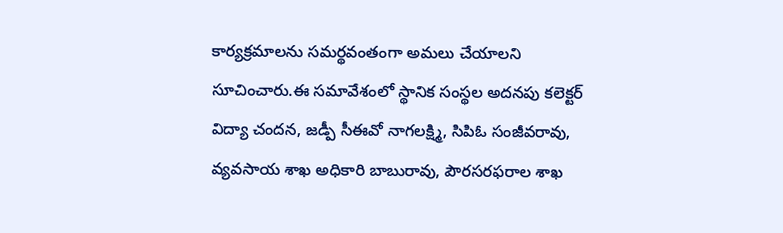కార్యక్రమాలను సమర్థవంతంగా అమలు చేయాలని సూచించారు.ఈ సమావేశంలో స్థానిక సంస్థల అదనపు కలెక్టర్ విద్యా చందన, జడ్పీ సీఈవో నాగలక్ష్మి, సిపిఓ సంజీవరావు, వ్యవసాయ శాఖ అధికారి బాబురావు, పౌరసరఫరాల శాఖ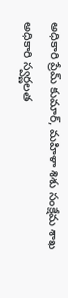అధికారి ప్రేమ్ కుమార్, మహిళా శిశు సంక్షేమ శాఖ అధికారి స్వర్ణలత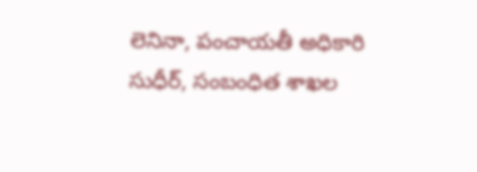లెనినా, పంచాయతీ అధికారి సుధీర్, సంబంధిత శాఖల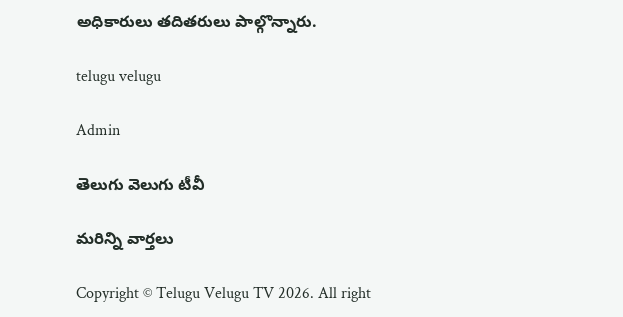అధికారులు తదితరులు పాల్గొన్నారు.

telugu velugu

Admin

తెలుగు వెలుగు టీవీ

మరిన్ని వార్తలు

Copyright © Telugu Velugu TV 2026. All right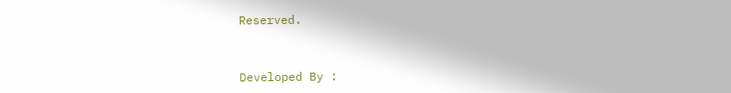Reserved.



Developed By :